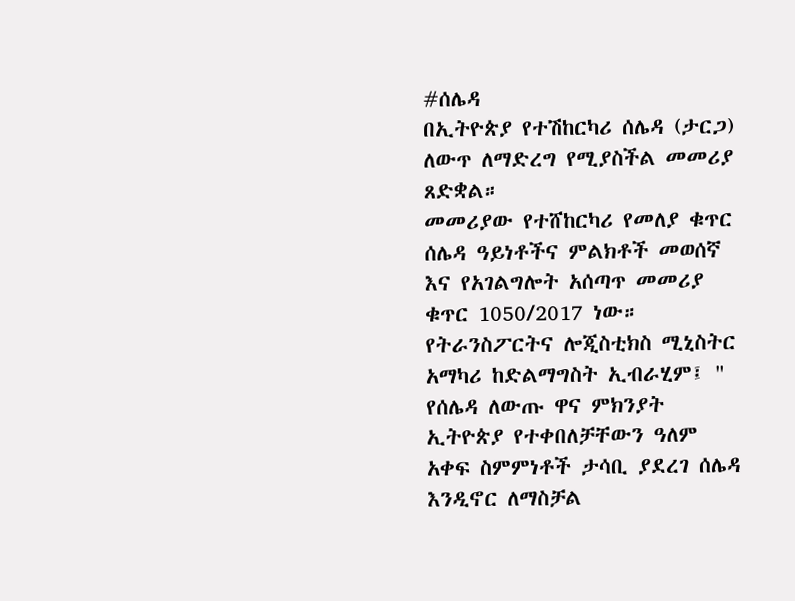#ሰሌዳ
በኢትዮጵያ የተሽከርካሪ ሰሌዳ (ታርጋ) ለውጥ ለማድረግ የሚያስችል መመሪያ ጸድቋል።
መመሪያው የተሸከርካሪ የመለያ ቁጥር ሰሌዳ ዓይነቶችና ምልክቶች መወሰኛ እና የአገልግሎት አሰጣጥ መመሪያ ቁጥር 1050/2017 ነው።
የትራንስፖርትና ሎጂስቲክስ ሚኒስትር አማካሪ ከድልማግስት ኢብራሂም፤ " የሰሌዳ ለውጡ ዋና ምክንያት ኢትዮጵያ የተቀበለቻቸውን ዓለም አቀፍ ስምምነቶች ታሳቢ ያደረገ ሰሌዳ እንዲኖር ለማስቻል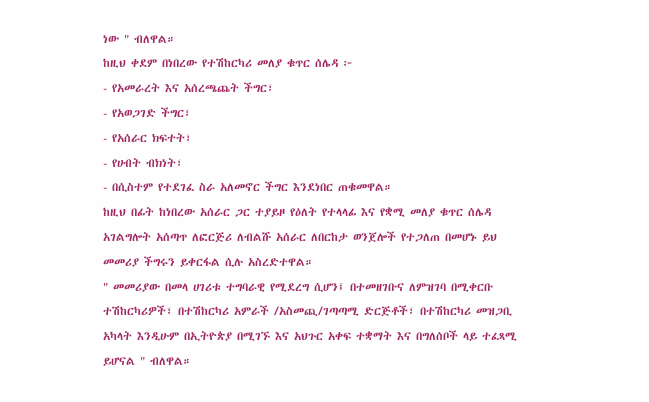ነው " ብለዋል።
ከዚህ ቀደም በነበረው የተሽከርካሪ መለያ ቁጥር ሰሌዳ ፦
- የአመራረት እና አሰረጫጨት ችግር፣
- የአወጋገድ ችግር፣
- የአሰራር ክፍተት፣
- የሀብት ብክነት፣
- በሲስተም የተደገፈ ስራ አለመኖር ችግር እንደነበር ጠቁመዋል።
ከዚህ በፊት ከነበረው አሰራር ጋር ተያይዞ የዕለት የተላላፊ እና የቋሚ መለያ ቁጥር ሰሌዳ አገልግሎት አሰጣጥ ለፎርጅሪ ለብልሹ አሰራር ለበርከታ ወንጀሎች የተጋለጠ በመሆኑ ይህ መመሪያ ችግሩን ይቀርፋል ሲሉ አስረድተዋል።
" መመሪያው በመላ ሀገሪቱ ተግባራዊ የሚደረግ ሲሆን፤ በተመዘገቡና ለምዝገባ በሚቀርቡ ተሽከርካሪዎች፣ በተሽከርካሪ አምራች /አስመጪ/ገጣጣሚ ድርጅቶች፣ በተሽከርካሪ መዝጋቢ አካላት እንዲሁም በኢትዮጵያ በሚገኙ እና አህጉር አቀፍ ተቋማት እና በግለሰቦች ላይ ተፈጻሚ ይሆናል " ብለዋል።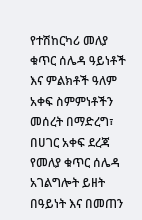የተሽከርካሪ መለያ ቁጥር ሰሌዳ ዓይነቶች እና ምልክቶች ዓለም አቀፍ ስምምነቶችን መሰረት በማድረግ፣ በሀገር አቀፍ ደረጃ የመለያ ቁጥር ሰሌዳ አገልግሎት ይዘት በዓይነት እና በመጠን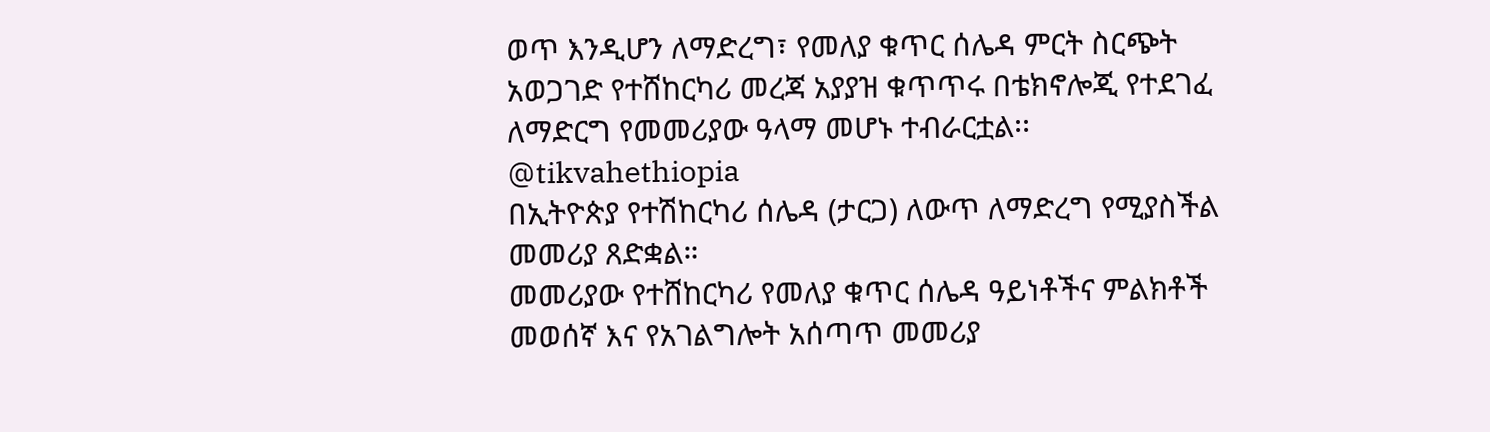ወጥ እንዲሆን ለማድረግ፣ የመለያ ቁጥር ሰሌዳ ምርት ስርጭት አወጋገድ የተሸከርካሪ መረጃ አያያዝ ቁጥጥሩ በቴክኖሎጂ የተደገፈ ለማድርግ የመመሪያው ዓላማ መሆኑ ተብራርቷል፡፡
@tikvahethiopia
በኢትዮጵያ የተሽከርካሪ ሰሌዳ (ታርጋ) ለውጥ ለማድረግ የሚያስችል መመሪያ ጸድቋል።
መመሪያው የተሸከርካሪ የመለያ ቁጥር ሰሌዳ ዓይነቶችና ምልክቶች መወሰኛ እና የአገልግሎት አሰጣጥ መመሪያ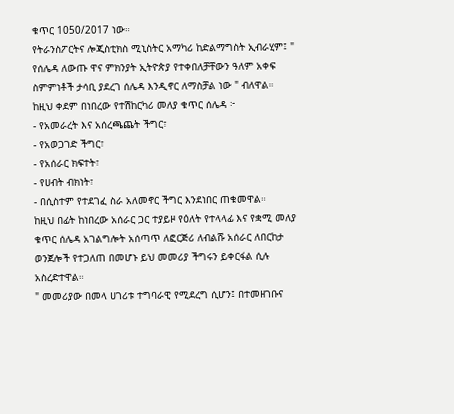ቁጥር 1050/2017 ነው።
የትራንስፖርትና ሎጂስቲክስ ሚኒስትር አማካሪ ከድልማግስት ኢብራሂም፤ " የሰሌዳ ለውጡ ዋና ምክንያት ኢትዮጵያ የተቀበለቻቸውን ዓለም አቀፍ ስምምነቶች ታሳቢ ያደረገ ሰሌዳ እንዲኖር ለማስቻል ነው " ብለዋል።
ከዚህ ቀደም በነበረው የተሽከርካሪ መለያ ቁጥር ሰሌዳ ፦
- የአመራረት እና አሰረጫጨት ችግር፣
- የአወጋገድ ችግር፣
- የአሰራር ክፍተት፣
- የሀብት ብክነት፣
- በሲስተም የተደገፈ ስራ አለመኖር ችግር እንደነበር ጠቁመዋል።
ከዚህ በፊት ከነበረው አሰራር ጋር ተያይዞ የዕለት የተላላፊ እና የቋሚ መለያ ቁጥር ሰሌዳ አገልግሎት አሰጣጥ ለፎርጅሪ ለብልሹ አሰራር ለበርከታ ወንጀሎች የተጋለጠ በመሆኑ ይህ መመሪያ ችግሩን ይቀርፋል ሲሉ አስረድተዋል።
" መመሪያው በመላ ሀገሪቱ ተግባራዊ የሚደረግ ሲሆን፤ በተመዘገቡና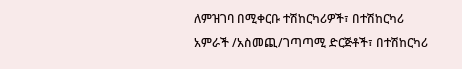ለምዝገባ በሚቀርቡ ተሽከርካሪዎች፣ በተሽከርካሪ አምራች /አስመጪ/ገጣጣሚ ድርጅቶች፣ በተሽከርካሪ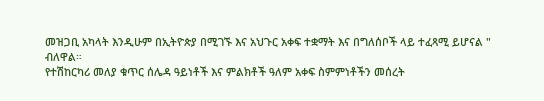መዝጋቢ አካላት እንዲሁም በኢትዮጵያ በሚገኙ እና አህጉር አቀፍ ተቋማት እና በግለሰቦች ላይ ተፈጻሚ ይሆናል " ብለዋል።
የተሽከርካሪ መለያ ቁጥር ሰሌዳ ዓይነቶች እና ምልክቶች ዓለም አቀፍ ስምምነቶችን መሰረት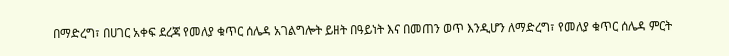በማድረግ፣ በሀገር አቀፍ ደረጃ የመለያ ቁጥር ሰሌዳ አገልግሎት ይዘት በዓይነት እና በመጠን ወጥ እንዲሆን ለማድረግ፣ የመለያ ቁጥር ሰሌዳ ምርት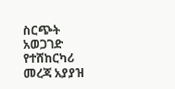ስርጭት አወጋገድ የተሸከርካሪ መረጃ አያያዝ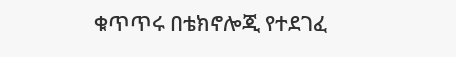ቁጥጥሩ በቴክኖሎጂ የተደገፈ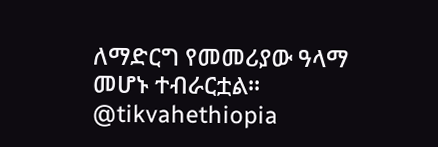ለማድርግ የመመሪያው ዓላማ መሆኑ ተብራርቷል፡፡
@tikvahethiopia